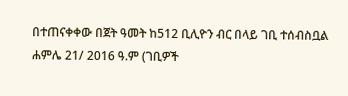በተጠናቀቀው በጀት ዓመት ከ512 ቢሊዮን ብር በላይ ገቢ ተሰብስቧል
ሐምሌ 21/ 2016 ዓ.ም (ገቢዎች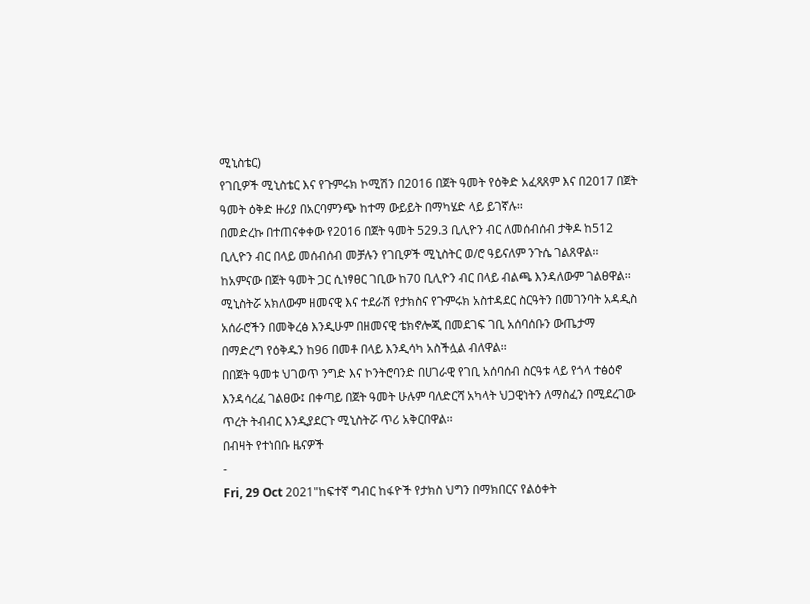ሚኒስቴር)
የገቢዎች ሚኒስቴር እና የጉምሩክ ኮሚሽን በ2016 በጀት ዓመት የዕቅድ አፈጻጸም እና በ2017 በጀት ዓመት ዕቅድ ዙሪያ በአርባምንጭ ከተማ ውይይት በማካሄድ ላይ ይገኛሉ፡፡
በመድረኩ በተጠናቀቀው የ2016 በጀት ዓመት 529.3 ቢሊዮን ብር ለመሰብሰብ ታቅዶ ከ512 ቢሊዮን ብር በላይ መሰብሰብ መቻሉን የገቢዎች ሚኒስትር ወ/ሮ ዓይናለም ንጉሴ ገልጸዋል፡፡
ከአምናው በጀት ዓመት ጋር ሲነፃፀር ገቢው ከ70 ቢሊዮን ብር በላይ ብልጫ እንዳለውም ገልፀዋል፡፡
ሚኒስትሯ አክለውም ዘመናዊ እና ተደራሽ የታክስና የጉምሩክ አስተዳደር ስርዓትን በመገንባት አዳዲስ አሰራሮችን በመቅረፅ እንዲሁም በዘመናዊ ቴክኖሎጂ በመደገፍ ገቢ አሰባሰቡን ውጤታማ በማድረግ የዕቅዱን ከ96 በመቶ በላይ እንዲሳካ አስችሏል ብለዋል፡፡
በበጀት ዓመቱ ህገወጥ ንግድ እና ኮንትሮባንድ በሀገራዊ የገቢ አሰባሰብ ስርዓቱ ላይ የጎላ ተፅዕኖ እንዳሳረፈ ገልፀው፤ በቀጣይ በጀት ዓመት ሁሉም ባለድርሻ አካላት ህጋዊነትን ለማስፈን በሚደረገው ጥረት ትብብር እንዲያደርጉ ሚኒስትሯ ጥሪ አቅርበዋል፡፡
በብዛት የተነበቡ ዜናዎች
-
Fri, 29 Oct 2021"ከፍተኛ ግብር ከፋዮች የታክስ ህግን በማክበርና የልዕቀት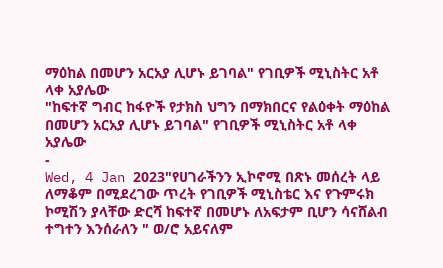ማዕከል በመሆን አርአያ ሊሆኑ ይገባል" የገቢዎች ሚኒስትር አቶ ላቀ አያሌው
"ከፍተኛ ግብር ከፋዮች የታክስ ህግን በማክበርና የልዕቀት ማዕከል በመሆን አርአያ ሊሆኑ ይገባል" የገቢዎች ሚኒስትር አቶ ላቀ አያሌው
-
Wed, 4 Jan 2023"የሀገራችንን ኢኮኖሚ በጽኑ መሰረት ላይ ለማቆም በሚደረገው ጥረት የገቢዎች ሚኒስቴር እና የጉምሩክ ኮሚሽን ያላቸው ድርሻ ከፍተኛ በመሆኑ ለአፍታም ቢሆን ሳናሸልብ ተግተን እንሰራለን " ወ/ሮ አይናለም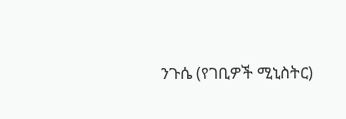ንጉሴ (የገቢዎች ሚኒስትር)